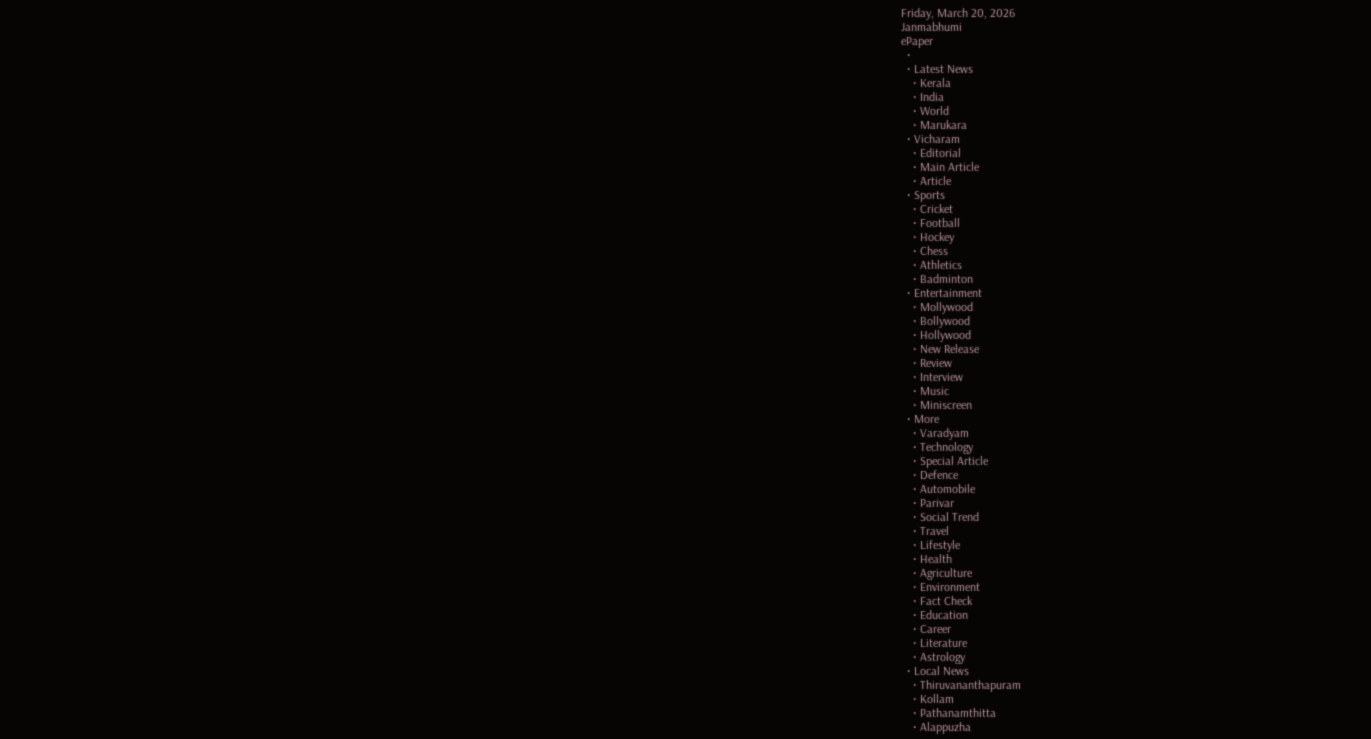Friday, March 20, 2026
Janmabhumi
ePaper
  •
  • Latest News
    • Kerala
    • India
    • World
    • Marukara
  • Vicharam
    • Editorial
    • Main Article
    • Article
  • Sports
    • Cricket
    • Football
    • Hockey
    • Chess
    • Athletics
    • Badminton
  • Entertainment
    • Mollywood
    • Bollywood
    • Hollywood
    • New Release
    • Review
    • Interview
    • Music
    • Miniscreen
  • More
    • Varadyam
    • Technology
    • Special Article
    • Defence
    • Automobile
    • Parivar
    • Social Trend
    • Travel
    • Lifestyle
    • Health
    • Agriculture
    • Environment
    • Fact Check
    • Education
    • Career
    • Literature
    • Astrology
  • Local News
    • Thiruvananthapuram
    • Kollam
    • Pathanamthitta
    • Alappuzha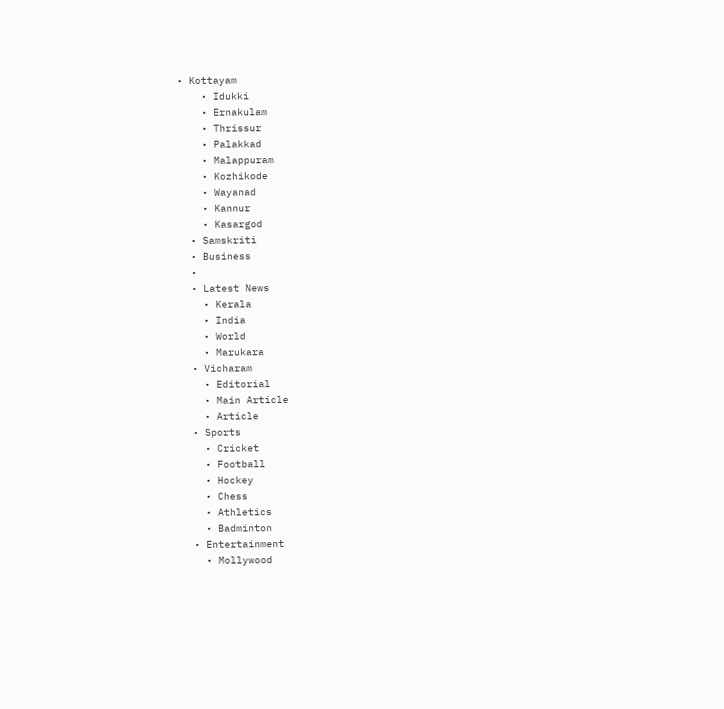• Kottayam
    • Idukki
    • Ernakulam
    • Thrissur
    • Palakkad
    • Malappuram
    • Kozhikode
    • Wayanad
    • Kannur
    • Kasargod
  • Samskriti
  • Business
  •
  • Latest News
    • Kerala
    • India
    • World
    • Marukara
  • Vicharam
    • Editorial
    • Main Article
    • Article
  • Sports
    • Cricket
    • Football
    • Hockey
    • Chess
    • Athletics
    • Badminton
  • Entertainment
    • Mollywood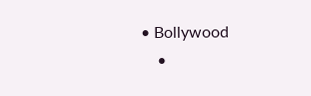• Bollywood
    •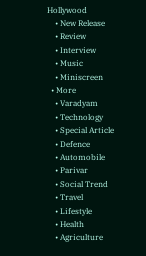Hollywood
    • New Release
    • Review
    • Interview
    • Music
    • Miniscreen
  • More
    • Varadyam
    • Technology
    • Special Article
    • Defence
    • Automobile
    • Parivar
    • Social Trend
    • Travel
    • Lifestyle
    • Health
    • Agriculture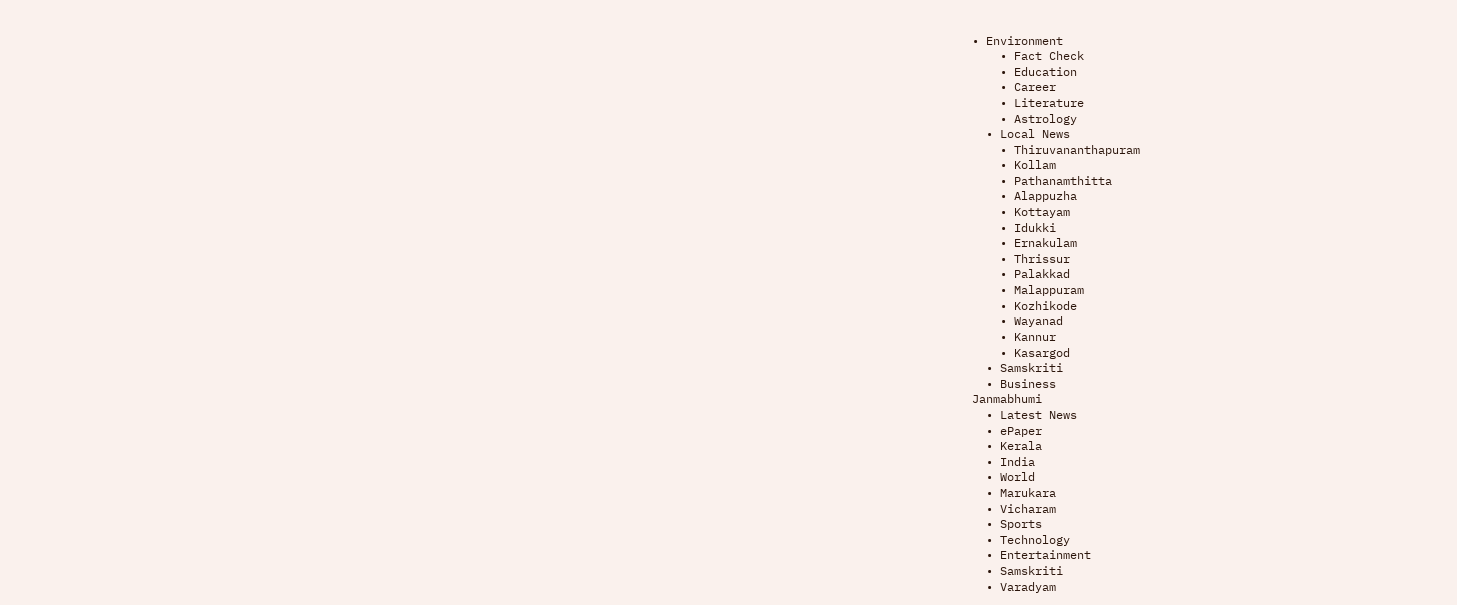• Environment
    • Fact Check
    • Education
    • Career
    • Literature
    • Astrology
  • Local News
    • Thiruvananthapuram
    • Kollam
    • Pathanamthitta
    • Alappuzha
    • Kottayam
    • Idukki
    • Ernakulam
    • Thrissur
    • Palakkad
    • Malappuram
    • Kozhikode
    • Wayanad
    • Kannur
    • Kasargod
  • Samskriti
  • Business
Janmabhumi
  • Latest News
  • ePaper
  • Kerala
  • India
  • World
  • Marukara
  • Vicharam
  • Sports
  • Technology
  • Entertainment
  • Samskriti
  • Varadyam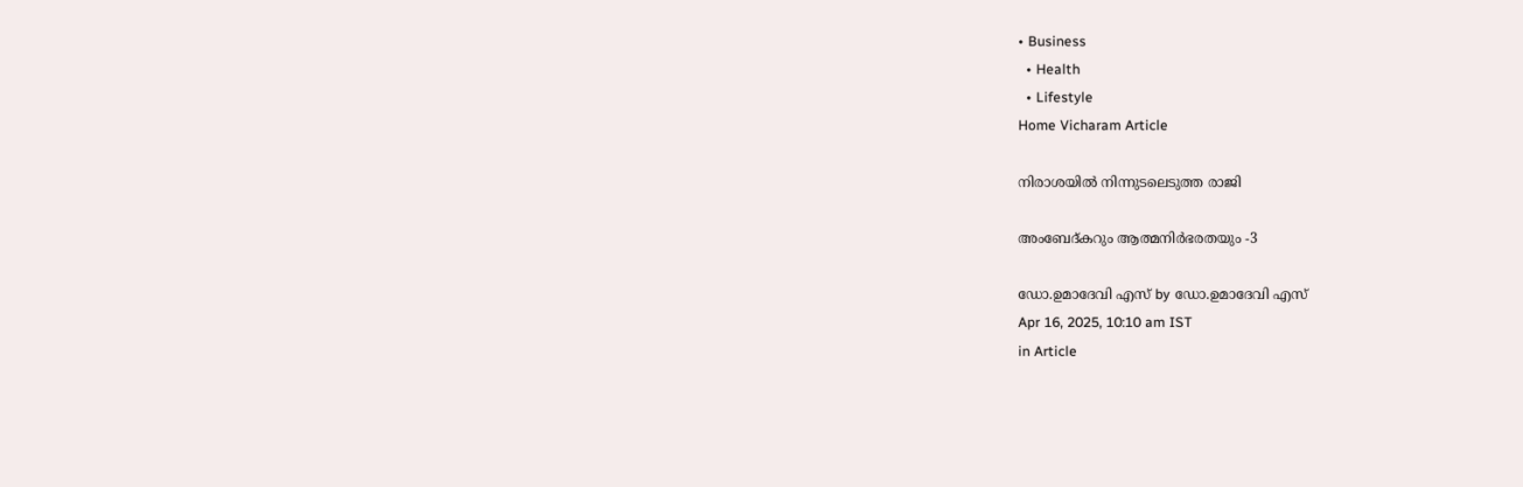• Business
  • Health
  • Lifestyle
Home Vicharam Article

നിരാശയില്‍ നിന്നുടലെടുത്ത രാജി

അംബേദ്കറും ആത്മനിര്‍ഭരതയും -3

ഡോ.ഉമാദേവി എസ് by ഡോ.ഉമാദേവി എസ്
Apr 16, 2025, 10:10 am IST
in Article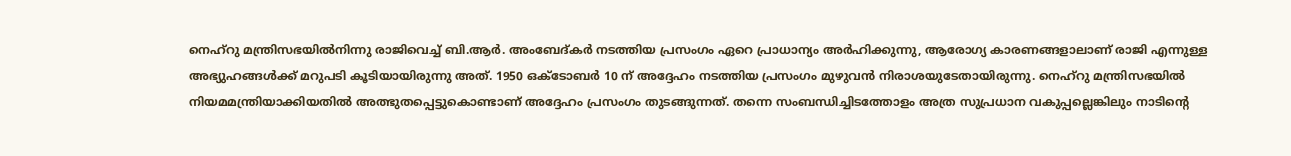നെഹ്‌റു മന്ത്രിസഭയില്‍നിന്നു രാജിവെച്ച് ബി.ആര്‍. അംബേദ്കര്‍ നടത്തിയ പ്രസംഗം ഏറെ പ്രാധാന്യം അര്‍ഹിക്കുന്നു, ആരോഗ്യ കാരണങ്ങളാലാണ് രാജി എന്നുള്ള അഭ്യുഹങ്ങള്‍ക്ക് മറുപടി കൂടിയായിരുന്നു അത്. 1950 ഒക്ടോബര്‍ 10 ന് അദ്ദേഹം നടത്തിയ പ്രസംഗം മുഴുവന്‍ നിരാശയുടേതായിരുന്നു. നെഹ്‌റു മന്ത്രിസഭയില്‍ നിയമമന്ത്രിയാക്കിയതില്‍ അത്ഭുതപ്പെട്ടുകൊണ്ടാണ് അദ്ദേഹം പ്രസംഗം തുടങ്ങുന്നത്. തന്നെ സംബന്ധിച്ചിടത്തോളം അത്ര സുപ്രധാന വകുപ്പല്ലെങ്കിലും നാടിന്റെ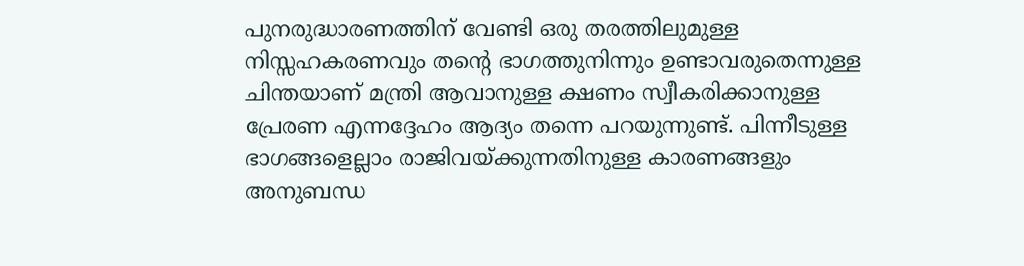പുനരുദ്ധാരണത്തിന് വേണ്ടി ഒരു തരത്തിലുമുള്ള നിസ്സഹകരണവും തന്റെ ഭാഗത്തുനിന്നും ഉണ്ടാവരുതെന്നുള്ള ചിന്തയാണ് മന്ത്രി ആവാനുള്ള ക്ഷണം സ്വീകരിക്കാനുള്ള പ്രേരണ എന്നദ്ദേഹം ആദ്യം തന്നെ പറയുന്നുണ്ട്. പിന്നീടുള്ള ഭാഗങ്ങളെല്ലാം രാജിവയ്‌ക്കുന്നതിനുള്ള കാരണങ്ങളും അനുബന്ധ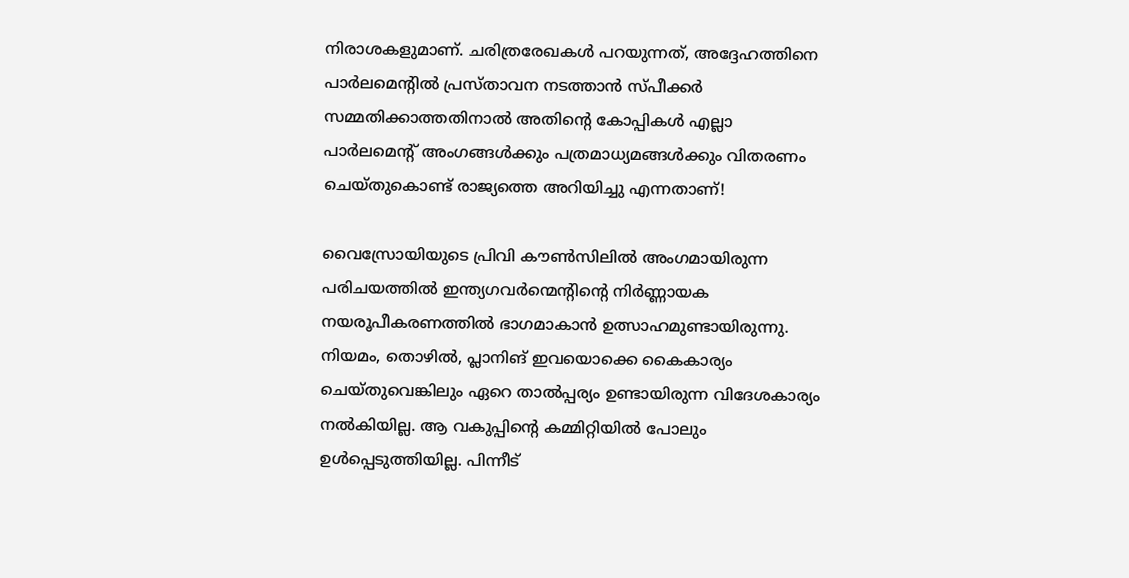നിരാശകളുമാണ്. ചരിത്രരേഖകള്‍ പറയുന്നത്, അദ്ദേഹത്തിനെ പാര്‍ലമെന്റില്‍ പ്രസ്താവന നടത്താന്‍ സ്പീക്കര്‍ സമ്മതിക്കാത്തതിനാല്‍ അതിന്റെ കോപ്പികള്‍ എല്ലാ പാര്‍ലമെന്റ് അംഗങ്ങള്‍ക്കും പത്രമാധ്യമങ്ങള്‍ക്കും വിതരണം ചെയ്തുകൊണ്ട് രാജ്യത്തെ അറിയിച്ചു എന്നതാണ്!

വൈസ്രോയിയുടെ പ്രിവി കൗണ്‍സിലില്‍ അംഗമായിരുന്ന പരിചയത്തില്‍ ഇന്ത്യഗവര്‍ന്മെന്റിന്റെ നിര്‍ണ്ണായക നയരൂപീകരണത്തില്‍ ഭാഗമാകാന്‍ ഉത്സാഹമുണ്ടായിരുന്നു. നിയമം, തൊഴില്‍, പ്ലാനിങ് ഇവയൊക്കെ കൈകാര്യം ചെയ്തുവെങ്കിലും ഏറെ താല്‍പ്പര്യം ഉണ്ടായിരുന്ന വിദേശകാര്യം നല്‍കിയില്ല. ആ വകുപ്പിന്റെ കമ്മിറ്റിയില്‍ പോലും ഉള്‍പ്പെടുത്തിയില്ല. പിന്നീട്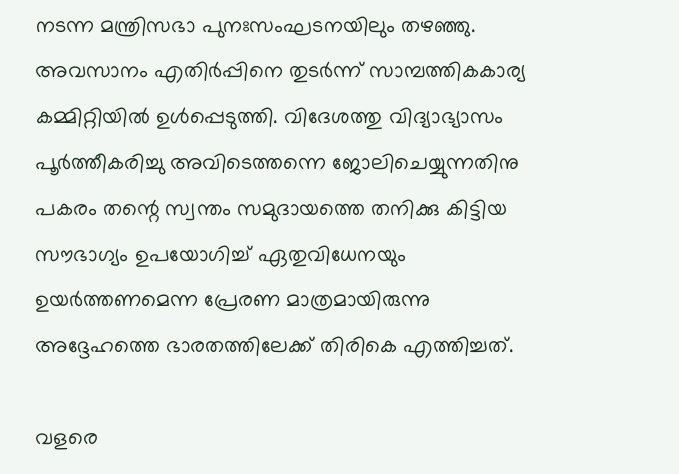നടന്ന മന്ത്രിസഭാ പുനഃസംഘടനയിലും തഴഞ്ഞു. അവസാനം എതിര്‍പ്പിനെ തുടര്‍ന്ന് സാമ്പത്തികകാര്യ കമ്മിറ്റിയില്‍ ഉള്‍പ്പെടുത്തി. വിദേശത്തു വിദ്യാഭ്യാസം പൂര്‍ത്തീകരിച്ചു അവിടെത്തന്നെ ജോലിചെയ്യുന്നതിനു പകരം തന്റെ സ്വന്തം സമുദായത്തെ തനിക്കു കിട്ടിയ സൗഭാഗ്യം ഉപയോഗിച്ച് ഏതുവിധേനയും ഉയര്‍ത്തണമെന്ന പ്രേരണ മാത്രമായിരുന്നു അദ്ദേഹത്തെ ഭാരതത്തിലേക്ക് തിരികെ എത്തിച്ചത്.

വളരെ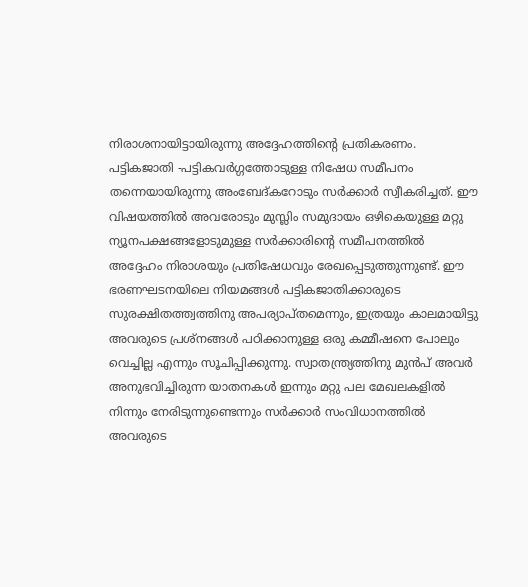നിരാശനായിട്ടായിരുന്നു അദ്ദേഹത്തിന്റെ പ്രതികരണം. പട്ടികജാതി -പട്ടികവര്‍ഗ്ഗത്തോടുള്ള നിഷേധ സമീപനം തന്നെയായിരുന്നു അംബേദ്കറോടും സര്‍ക്കാര്‍ സ്വീകരിച്ചത്. ഈ വിഷയത്തില്‍ അവരോടും മുസ്ലിം സമുദായം ഒഴികെയുള്ള മറ്റു ന്യൂനപക്ഷങ്ങളോടുമുള്ള സര്‍ക്കാരിന്റെ സമീപനത്തില്‍ അദ്ദേഹം നിരാശയും പ്രതിഷേധവും രേഖപ്പെടുത്തുന്നുണ്ട്. ഈ ഭരണഘടനയിലെ നിയമങ്ങള്‍ പട്ടികജാതിക്കാരുടെ സുരക്ഷിതത്ത്വത്തിനു അപര്യാപ്തമെന്നും, ഇത്രയും കാലമായിട്ടു അവരുടെ പ്രശ്‌നങ്ങള്‍ പഠിക്കാനുള്ള ഒരു കമ്മീഷനെ പോലും വെച്ചില്ല എന്നും സൂചിപ്പിക്കുന്നു. സ്വാതന്ത്ര്യത്തിനു മുന്‍പ് അവര്‍ അനുഭവിച്ചിരുന്ന യാതനകള്‍ ഇന്നും മറ്റു പല മേഖലകളില്‍ നിന്നും നേരിടുന്നുണ്ടെന്നും സര്‍ക്കാര്‍ സംവിധാനത്തില്‍ അവരുടെ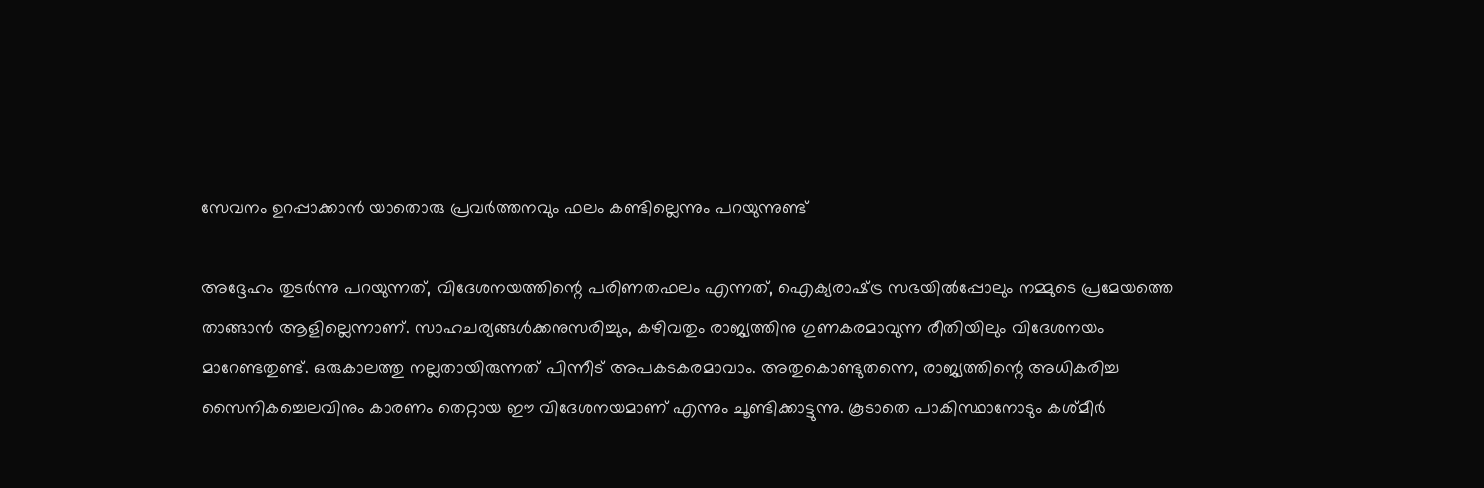സേവനം ഉറപ്പാക്കാന്‍ യാതൊരു പ്രവര്‍ത്തനവും ഫലം കണ്ടില്ലെന്നും പറയുന്നുണ്ട്

അദ്ദേഹം തുടര്‍ന്നു പറയുന്നത്, വിദേശനയത്തിന്റെ പരിണതഫലം എന്നത്, ഐക്യരാഷ്‌ട്ര സഭയില്‍പ്പോലും നമ്മുടെ പ്രമേയത്തെ താങ്ങാന്‍ ആളില്ലെന്നാണ്. സാഹചര്യങ്ങള്‍ക്കനുസരിച്ചും, കഴിവതും രാജ്യത്തിനു ഗുണകരമാവുന്ന രീതിയിലും വിദേശനയം മാറേണ്ടതുണ്ട്. ഒരുകാലത്തു നല്ലതായിരുന്നത് പിന്നീട് അപകടകരമാവാം. അതുകൊണ്ടുതന്നെ, രാജ്യത്തിന്റെ അധികരിച്ച സൈനികച്ചെലവിനും കാരണം തെറ്റായ ഈ വിദേശനയമാണ് എന്നും ചൂണ്ടിക്കാട്ടുന്നു. കൂടാതെ പാകിസ്ഥാനോടും കശ്മീര്‍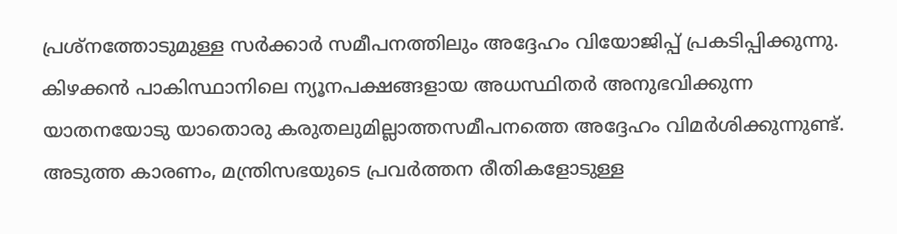പ്രശ്‌നത്തോടുമുള്ള സര്‍ക്കാര്‍ സമീപനത്തിലും അദ്ദേഹം വിയോജിപ്പ് പ്രകടിപ്പിക്കുന്നു. കിഴക്കന്‍ പാകിസ്ഥാനിലെ ന്യൂനപക്ഷങ്ങളായ അധസ്ഥിതര്‍ അനുഭവിക്കുന്ന യാതനയോടു യാതൊരു കരുതലുമില്ലാത്തസമീപനത്തെ അദ്ദേഹം വിമര്‍ശിക്കുന്നുണ്ട്. അടുത്ത കാരണം, മന്ത്രിസഭയുടെ പ്രവര്‍ത്തന രീതികളോടുള്ള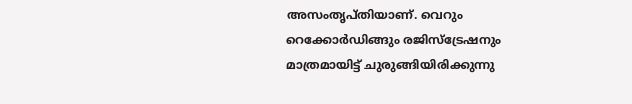അസംതൃപ്തിയാണ്. വെറും റെക്കോര്‍ഡിങ്ങും രജിസ്‌ട്രേഷനും മാത്രമായിട്ട് ചുരുങ്ങിയിരിക്കുന്നു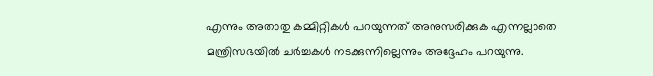എന്നും അതാതു കമ്മിറ്റികള്‍ പറയുന്നത് അനുസരിക്കുക എന്നല്ലാതെ മന്ത്രിസഭയില്‍ ചര്‍ച്ചകള്‍ നടക്കുന്നില്ലെന്നും അദ്ദേഹം പറയുന്നു.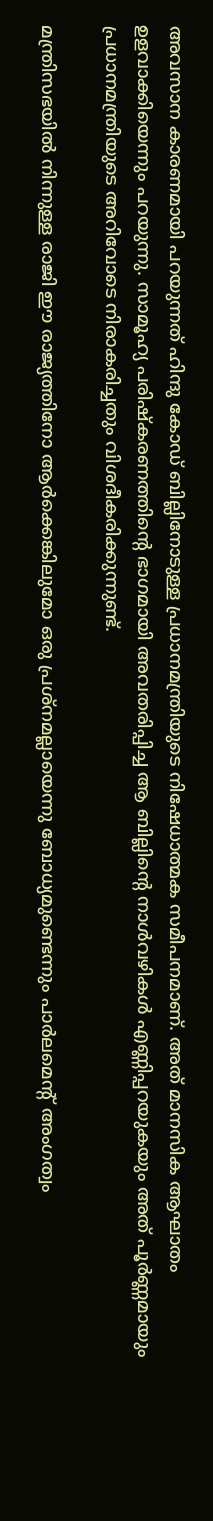അവസാന കാരണമായി പറയുന്നത് ഹിന്ദു കോഡ് ബില്ലിനോടുള്ള പ്രധാനമന്ത്രിയുടെ നിഷേധാത്മക സമീപനമാണ്. അത് മാനസിക ആഘാതം ഉളവാക്കിയെന്നും പറയുന്നു. സാമൂഹ്യ പരിഷ്‌കരണത്തിന്റെ ഭാഗമായി അവതരിപ്പിച്ച ആ ബില്ലിന്റെ നാള്‍വഴികള്‍ എണ്ണിപ്പറയുകയും അത് പൂര്‍ണ്ണമായും പ്രധാനമന്ത്രിയുടെ അറിവോടെ നിരാകരിച്ചതും വിശദീകരിക്കുന്നുണ്ട്.

മന്ത്രിസഭയില്‍ നിന്നുള്ള രാജി ഈ രാജ്യത്തിനോ ആര്‍ക്കെങ്കിലുമോ ഒരു പ്രശ്‌നമല്ലായെന്നു ബോധ്യമുണ്ടെന്നും പാര്‍ലമെന്റ് അംഗത്വം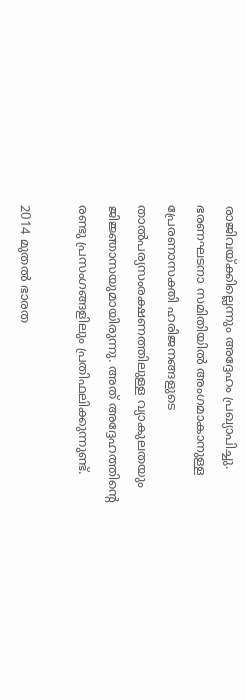രാജിവയ്‌ക്കില്ലെന്നും അദ്ദേഹം പ്രഖ്യാപിച്ചു. ഭരണഘടനാ സമിതിയില്‍ അംഗമാകാനുള്ള പ്രേരണാസക്തി ഹരിജനങ്ങളുടെ താല്‍പര്യസംരക്ഷണത്തിലുള്ള വ്യാകുലതയും ജിജ്ഞാസയുമായിരുന്നു. അത് അദ്ദേഹത്തിന്റെ രണ്ടു പ്രസംഗങ്ങളിലും പ്രതിഫലിക്കുന്നുണ്ട്.

2014 മുതല്‍ ഭാരത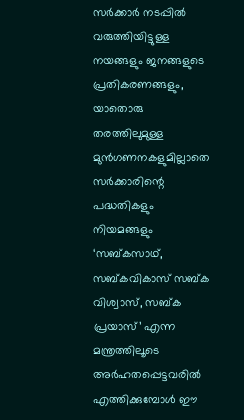സര്‍ക്കാര്‍ നടപ്പില്‍ വരുത്തിയിട്ടുള്ള നയങ്ങളും ജനങ്ങളുടെ പ്രതികരണങ്ങളും, യാതൊരു തരത്തിലുമുള്ള മുന്‍ഗണനകളുമില്ലാതെ സര്‍ക്കാരിന്റെ പദ്ധതികളും നിയമങ്ങളും ‘സബ്കസാഥ്, സബ്കവികാസ് സബ്ക വിശ്വാസ്, സബ്ക പ്രയാസ്’ എന്ന മന്ത്രത്തിലൂടെ അര്‍ഹതപ്പെട്ടവരില്‍ എത്തിക്കുമ്പോള്‍ ഈ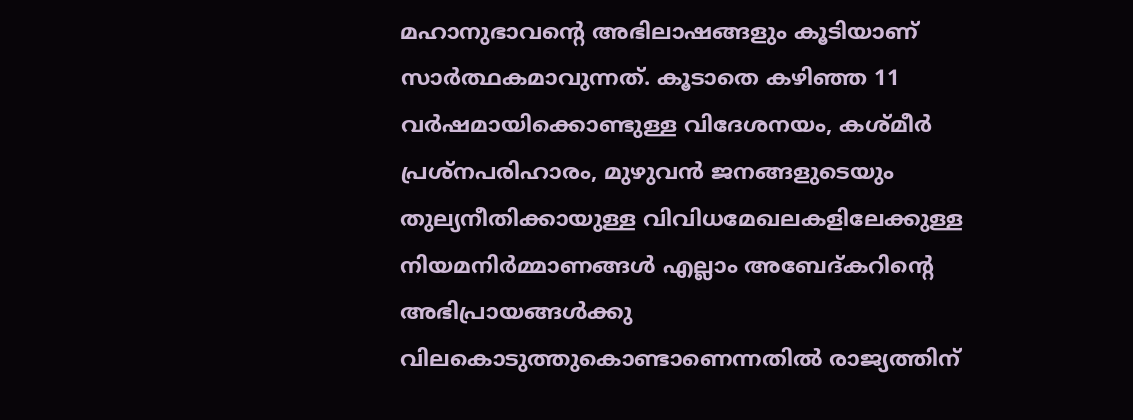മഹാനുഭാവന്റെ അഭിലാഷങ്ങളും കൂടിയാണ് സാര്‍ത്ഥകമാവുന്നത്. കൂടാതെ കഴിഞ്ഞ 11 വര്‍ഷമായിക്കൊണ്ടുള്ള വിദേശനയം, കശ്മീര്‍ പ്രശ്‌നപരിഹാരം, മുഴുവന്‍ ജനങ്ങളുടെയും തുല്യനീതിക്കായുള്ള വിവിധമേഖലകളിലേക്കുള്ള നിയമനിര്‍മ്മാണങ്ങള്‍ എല്ലാം അബേദ്കറിന്റെ അഭിപ്രായങ്ങള്‍ക്കു വിലകൊടുത്തുകൊണ്ടാണെന്നതില്‍ രാജ്യത്തിന്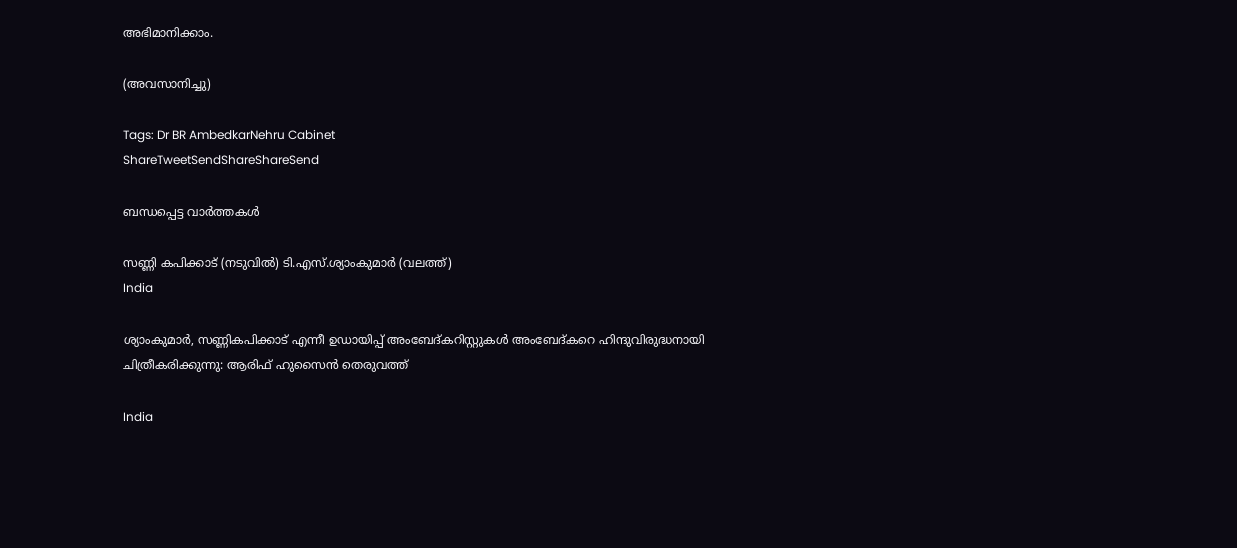അഭിമാനിക്കാം.

(അവസാനിച്ചു)

Tags: Dr BR AmbedkarNehru Cabinet
ShareTweetSendShareShareSend

ബന്ധപ്പെട്ട വാര്‍ത്തകള്‍

സണ്ണി കപിക്കാട് (നടുവില്‍) ടി.എസ്.ശ്യാംകുമാര്‍ (വലത്ത്)
India

ശ്യാംകുമാര്‍, സണ്ണികപിക്കാട് എന്നീ ഉഡായിപ്പ് അംബേദ്കറിസ്റ്റുകള്‍ അംബേദ്കറെ ഹിന്ദുവിരുദ്ധനായി ചിത്രീകരിക്കുന്നു: ആരിഫ് ഹുസൈന്‍ തെരുവത്ത്

India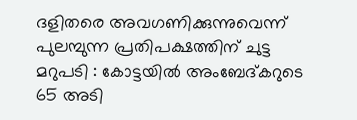ദളിതരെ അവഗണിക്കുന്നുവെന്ന് പുലമ്പുന്ന പ്രതിപക്ഷത്തിന് ചുട്ട മറുപടി : കോട്ടയിൽ അംബേദ്കറുടെ 65 അടി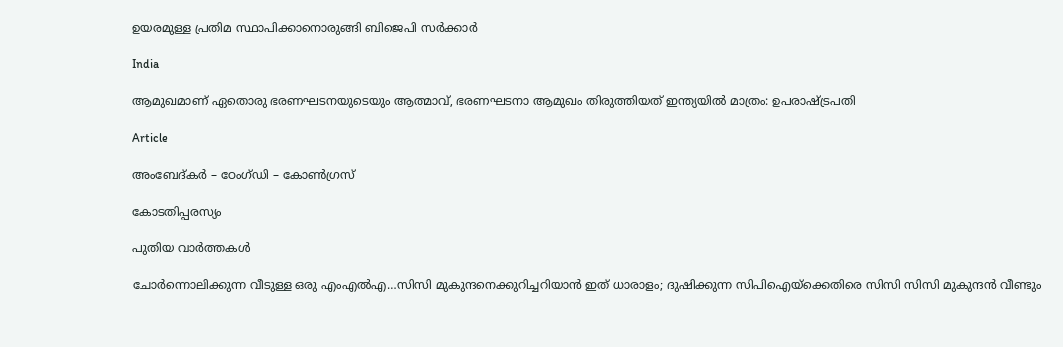ഉയരമുള്ള പ്രതിമ സ്ഥാപിക്കാനൊരുങ്ങി ബിജെപി സർക്കാർ

India

ആമുഖമാണ് ഏതൊരു ഭരണഘടനയുടെയും ആത്മാവ്, ഭരണഘടനാ ആമുഖം തിരുത്തിയത് ഇന്ത്യയിൽ മാത്രം: ഉപരാഷ്‌ട്രപതി

Article

അംബേദ്കര്‍ – ഠേംഗ്ഡി – കോണ്‍ഗ്രസ്

കോടതിപ്പരസ്യം

പുതിയ വാര്‍ത്തകള്‍

ചോര്‍ന്നൊലിക്കുന്ന വീടുള്ള ഒരു എംഎല്‍എ…സിസി മുകുന്ദനെക്കുറിച്ചറിയാന്‍ ഇത് ധാരാളം; ദുഷിക്കുന്ന സിപിഐയ്‌ക്കെതിരെ സിസി സിസി മുകുന്ദന്‍ വീണ്ടും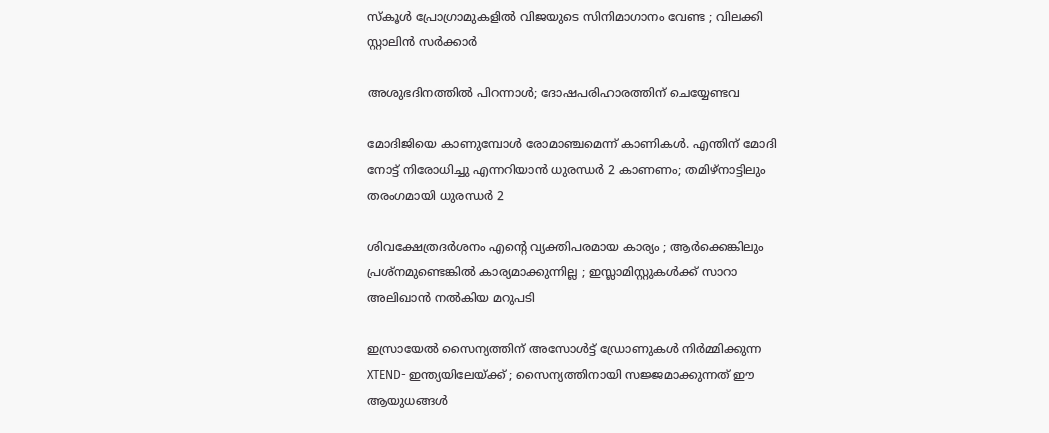സ്കൂൾ പ്രോഗ്രാമുകളിൽ വിജയുടെ സിനിമാഗാനം വേണ്ട ; വിലക്കി സ്റ്റാലിൻ സർക്കാർ

അശുഭദിനത്തിൽ പിറന്നാൾ; ദോഷപരിഹാരത്തിന് ചെയ്യേണ്ടവ

മോദിജിയെ കാണുമ്പോള്‍ രോമാഞ്ചമെന്ന് കാണികള്‍. എന്തിന് മോദി നോട്ട് നിരോധിച്ചു എന്നറിയാന്‍ ധുരന്ധര്‍ 2 കാണണം; തമിഴ്നാട്ടിലും തരംഗമായി ധുരന്ധര്‍ 2

ശിവക്ഷേത്രദർശനം എന്റെ വ്യക്തിപരമായ കാര്യം ; ആർക്കെങ്കിലും പ്രശ്‌നമുണ്ടെങ്കിൽ കാര്യമാക്കുന്നില്ല ; ഇസ്ലാമിസ്റ്റുകൾക്ക് സാറാ അലിഖാൻ നൽകിയ മറുപടി

ഇസ്രായേൽ സൈന്യത്തിന് അസോൾട്ട് ഡ്രോണുകൾ നിർമ്മിക്കുന്ന XTEND- ഇന്ത്യയിലേയ്‌ക്ക് ; സൈന്യത്തിനായി സജ്ജമാക്കുന്നത് ഈ ആയുധങ്ങൾ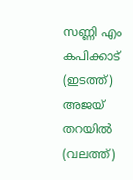സണ്ണി എം കപിക്കാട് (ഇടത്ത്) അജയ് തറയില്‍ (വലത്ത്)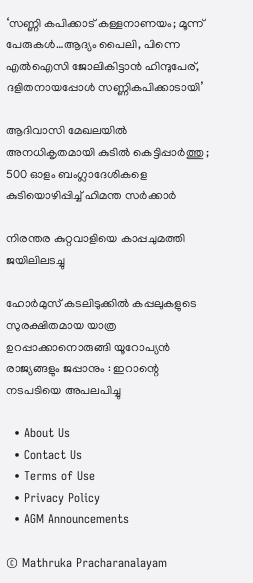‘സണ്ണി കപിക്കാട് കള്ളനാണയം; മൂന്ന് പേരുകള്‍…ആദ്യം പൈലി, പിന്നെ എല്‍ഐസി ജോലികിട്ടാന്‍ ഹിന്ദുപേര്, ദളിതനായപ്പോള്‍ സണ്ണികപിക്കാടായി’

ആദിവാസി മേഖലയിൽ അനധികൃതമായി കുടിൽ കെട്ടിപ്പാർത്തു ; 500 ഓളം ബംഗ്ലാദേശികളെ കുടിയൊഴിപ്പിച്ച് ഹിമന്ത സർക്കാർ

നിരന്തര കുറ്റവാളിയെ കാപ്പചുമത്തി ജയിലിലടച്ചു

ഹോർമുസ് കടലിടുക്കിൽ കപ്പലുകളുടെ സുരക്ഷിതമായ യാത്ര ഉറപ്പാക്കാനൊരുങ്ങി യൂറോപ്യൻ രാജ്യങ്ങളും ജപ്പാനും : ഇറാന്റെ നടപടിയെ അപലപിച്ചു

  • About Us
  • Contact Us
  • Terms of Use
  • Privacy Policy
  • AGM Announcements

© Mathruka Pracharanalayam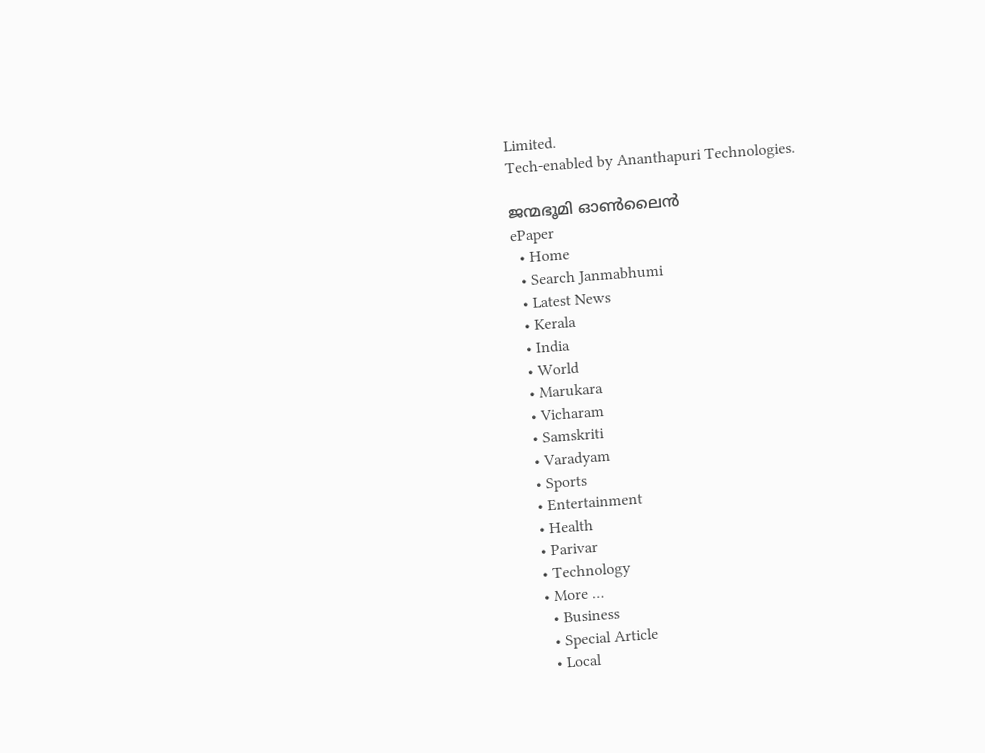Limited.
Tech-enabled by Ananthapuri Technologies.

ജന്മഭൂമി ഓണ്‍ലൈന്‍
ePaper
  • Home
  • Search Janmabhumi
  • Latest News
  • Kerala
  • India
  • World
  • Marukara
  • Vicharam
  • Samskriti
  • Varadyam
  • Sports
  • Entertainment
  • Health
  • Parivar
  • Technology
  • More …
    • Business
    • Special Article
    • Local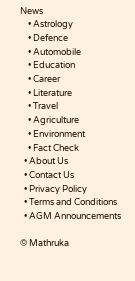News
    • Astrology
    • Defence
    • Automobile
    • Education
    • Career
    • Literature
    • Travel
    • Agriculture
    • Environment
    • Fact Check
  • About Us
  • Contact Us
  • Privacy Policy
  • Terms and Conditions
  • AGM Announcements

© Mathruka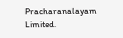Pracharanalayam Limited.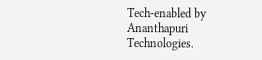Tech-enabled by Ananthapuri Technologies.